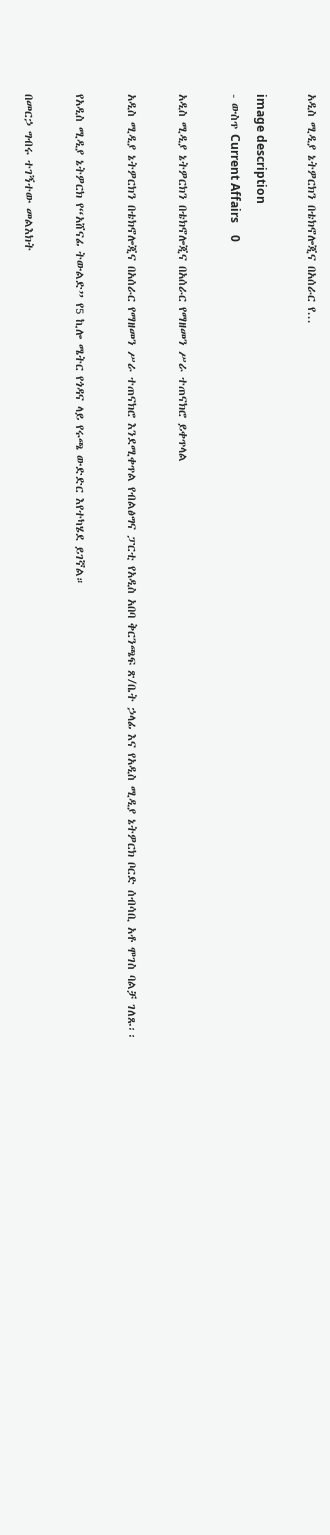አዲስ ሚዲያ ኔትዎርክን በቴክኖሎጂና በአሰራር የ...

image description
- ውስጥ Current Affairs    0

አዲስ ሚዲያ ኔትዎርክን በቴክኖሎጂና በአሰራር የማዘመን ሥራ ተጠናክሮ ይቀጥላል

አዲስ ሚዲያ ኔትዎርክን በቴክኖሎጂና በአሰራር የማዘመን ሥራ ተጠናክሮ እንደሚቀጥል የብልፅግና ፓርቲ የአዲስ አበባ ቅርንጫፍ ጽ/ቤት ኃላፊ እና የአዲስ ሚዲያ ኔትዎርክ ቦርድ ሰብሳቢ አቶ ሞገስ ባልቻ ገለጹ፡፡

የአዲስ ሚዲያ ኔትዎርክ የ“አሸናፊ ትውልድ” የ5 ኪሎ ሜትር የጎዳና ላይ የሩጫ ውድድር እየተካሄደ ይገኛል።

በመርኃ ግብሩ ተገኝተው መልእክት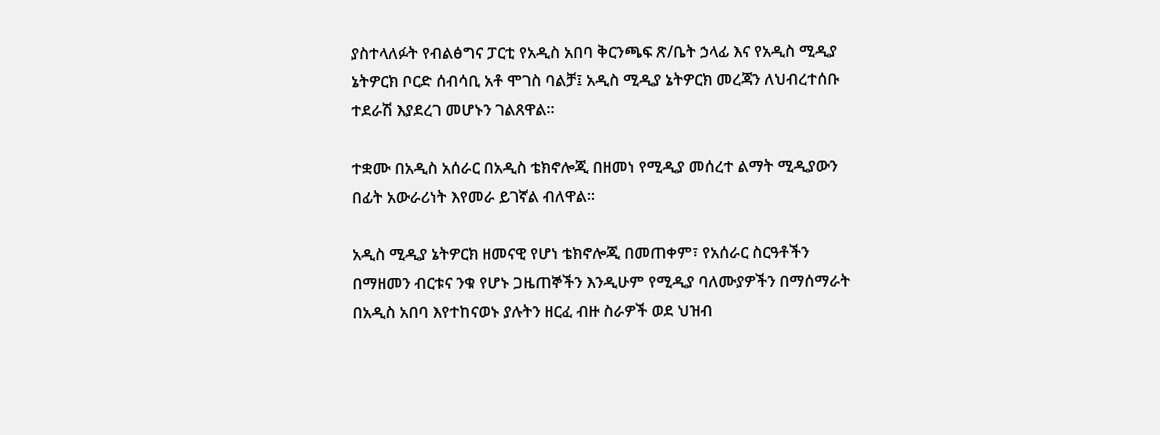ያስተላለፉት የብልፅግና ፓርቲ የአዲስ አበባ ቅርንጫፍ ጽ/ቤት ኃላፊ እና የአዲስ ሚዲያ ኔትዎርክ ቦርድ ሰብሳቢ አቶ ሞገስ ባልቻ፤ አዲስ ሚዲያ ኔትዎርክ መረጃን ለህብረተሰቡ ተደራሽ እያደረገ መሆኑን ገልጸዋል፡፡

ተቋሙ በአዲስ አሰራር በአዲስ ቴክኖሎጂ በዘመነ የሚዲያ መሰረተ ልማት ሚዲያውን በፊት አውራሪነት እየመራ ይገኛል ብለዋል፡፡

አዲስ ሚዲያ ኔትዎርክ ዘመናዊ የሆነ ቴክኖሎጂ በመጠቀም፣ የአሰራር ስርዓቶችን በማዘመን ብርቱና ንቁ የሆኑ ጋዜጠኞችን እንዲሁም የሚዲያ ባለሙያዎችን በማሰማራት በአዲስ አበባ እየተከናወኑ ያሉትን ዘርፈ ብዙ ስራዎች ወደ ህዝብ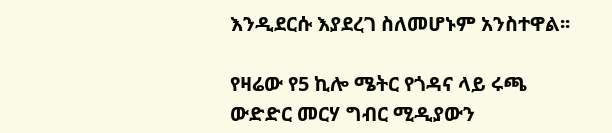እንዲደርሱ እያደረገ ስለመሆኑም አንስተዋል፡፡

የዛሬው የ5 ኪሎ ሜትር የጎዳና ላይ ሩጫ ውድድር መርሃ ግብር ሚዲያውን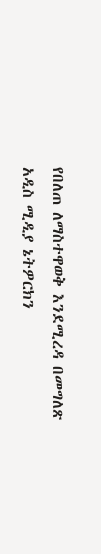የበለጠ ለማስተዋወቅ እንደሚረዳ በመግለጽ አዲስ ሚዲያ ኔትዎርክን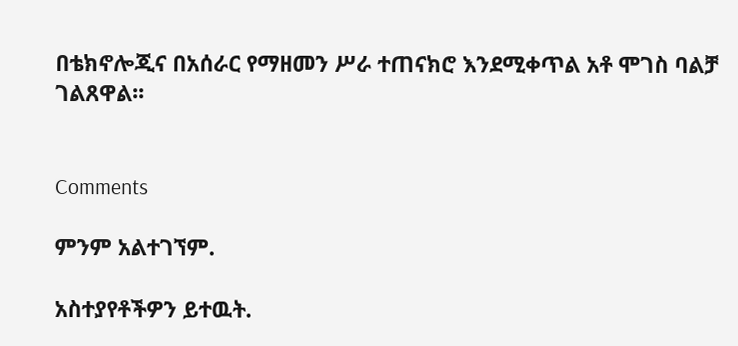በቴክኖሎጂና በአሰራር የማዘመን ሥራ ተጠናክሮ እንደሚቀጥል አቶ ሞገስ ባልቻ ገልጸዋል፡፡


Comments

ምንም አልተገኘም.

አስተያየቶችዎን ይተዉት.